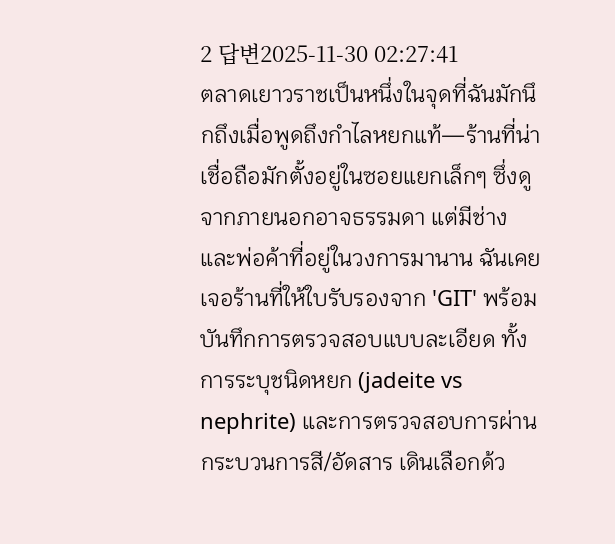2 답변2025-11-30 02:27:41
ตลาดเยาวราชเป็นหนึ่งในจุดที่ฉันมักนึกถึงเมื่อพูดถึงกำไลหยกแท้—ร้านที่น่าเชื่อถือมักตั้งอยู่ในซอยแยกเล็กๆ ซึ่งดูจากภายนอกอาจธรรมดา แต่มีช่างและพ่อค้าที่อยู่ในวงการมานาน ฉันเคยเจอร้านที่ให้ใบรับรองจาก 'GIT' พร้อมบันทึกการตรวจสอบแบบละเอียด ทั้งการระบุชนิดหยก (jadeite vs nephrite) และการตรวจสอบการผ่านกระบวนการสี/อัดสาร เดินเลือกด้ว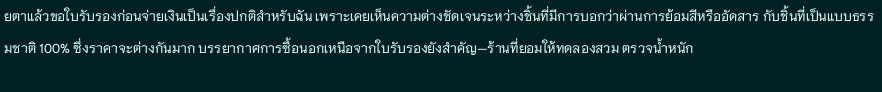ยตาแล้วขอใบรับรองก่อนจ่ายเงินเป็นเรื่องปกติสำหรับฉัน เพราะเคยเห็นความต่างชัดเจนระหว่างชิ้นที่มีการบอกว่าผ่านการย้อมสีหรืออัดสาร กับชิ้นที่เป็นแบบธรรมชาติ 100% ซึ่งราคาจะต่างกันมาก บรรยากาศการซื้อนอกเหนือจากใบรับรองยังสำคัญ—ร้านที่ยอมให้ทดลองสวม ตรวจน้ำหนัก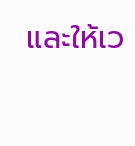และให้เว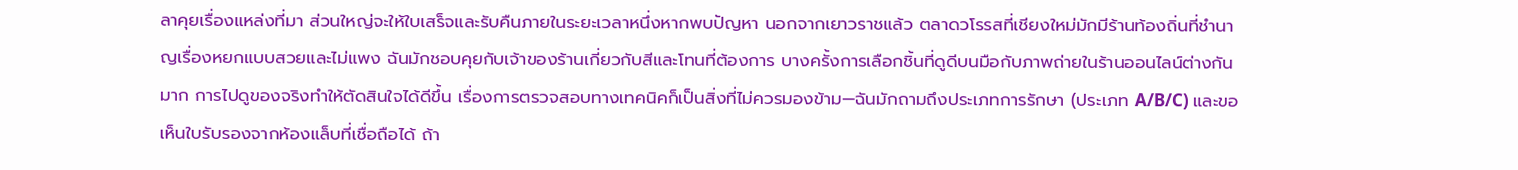ลาคุยเรื่องแหล่งที่มา ส่วนใหญ่จะให้ใบเสร็จและรับคืนภายในระยะเวลาหนึ่งหากพบปัญหา นอกจากเยาวราชแล้ว ตลาดวโรรสที่เชียงใหม่มักมีร้านท้องถิ่นที่ชำนาญเรื่องหยกแบบสวยและไม่แพง ฉันมักชอบคุยกับเจ้าของร้านเกี่ยวกับสีและโทนที่ต้องการ บางครั้งการเลือกชิ้นที่ดูดีบนมือกับภาพถ่ายในร้านออนไลน์ต่างกันมาก การไปดูของจริงทำให้ตัดสินใจได้ดีขึ้น เรื่องการตรวจสอบทางเทคนิคก็เป็นสิ่งที่ไม่ควรมองข้าม—ฉันมักถามถึงประเภทการรักษา (ประเภท A/B/C) และขอเห็นใบรับรองจากห้องแล็บที่เชื่อถือได้ ถ้า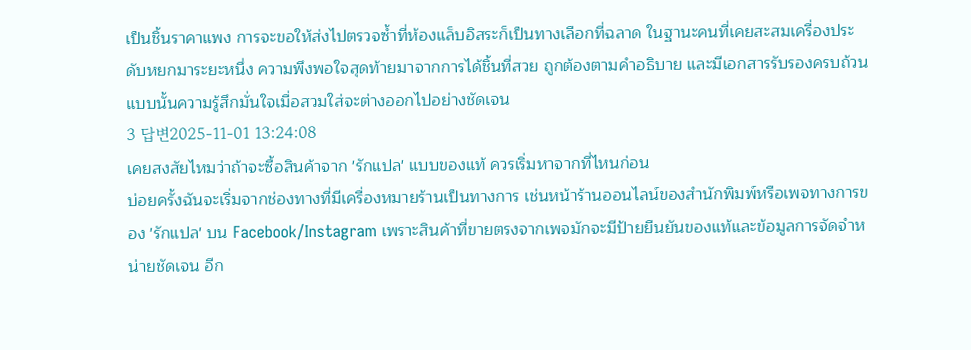เป็นชิ้นราคาแพง การจะขอให้ส่งไปตรวจซ้ำที่ห้องแล็บอิสระก็เป็นทางเลือกที่ฉลาด ในฐานะคนที่เคยสะสมเครื่องประดับหยกมาระยะหนึ่ง ความพึงพอใจสุดท้ายมาจากการได้ชิ้นที่สวย ถูกต้องตามคำอธิบาย และมีเอกสารรับรองครบถ้วน แบบนั้นความรู้สึกมั่นใจเมื่อสวมใส่จะต่างออกไปอย่างชัดเจน
3 답변2025-11-01 13:24:08
เคยสงสัยไหมว่าถ้าจะซื้อสินค้าจาก 'รักแปล' แบบของแท้ ควรเริ่มหาจากที่ไหนก่อน
บ่อยครั้งฉันจะเริ่มจากช่องทางที่มีเครื่องหมายร้านเป็นทางการ เช่นหน้าร้านออนไลน์ของสำนักพิมพ์หรือเพจทางการของ 'รักแปล' บน Facebook/Instagram เพราะสินค้าที่ขายตรงจากเพจมักจะมีป้ายยืนยันของแท้และข้อมูลการจัดจำหน่ายชัดเจน อีก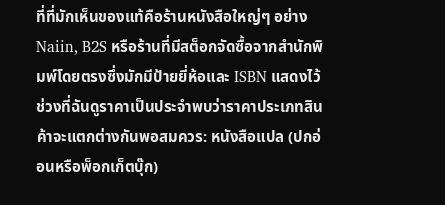ที่ที่มักเห็นของแท้คือร้านหนังสือใหญ่ๆ อย่าง Naiin, B2S หรือร้านที่มีสต็อกจัดซื้อจากสำนักพิมพ์โดยตรงซึ่งมักมีป้ายยี่ห้อและ ISBN แสดงไว้
ช่วงที่ฉันดูราคาเป็นประจำพบว่าราคาประเภทสินค้าจะแตกต่างกันพอสมควร: หนังสือแปล (ปกอ่อนหรือพ็อกเก็ตบุ๊ก)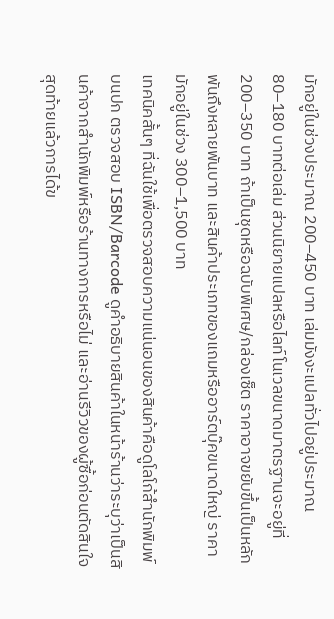มักอยู่ในช่วงประมาณ 200–450 บาท เล่มมังงะแปลทั่วไปอยู่ประมาณ 80–180 บาทต่อเล่ม ส่วนนิยายแปลหรือไลท์โนเวลขนาดมาตรฐานจะอยู่ที่ 200–350 บาท ถ้าเป็นชุดหรือฉบับพิเศษ/กล่องเซ็ต ราคาอาจขยับขึ้นเป็นหลักพันถึงหลายพันบาท และสินค้าประเภทของแถมหรืออาร์ตบุ๊คขนาดใหญ่ ราคามักอยู่ในช่วง 300–1,500 บาท
เทคนิคสั้นๆ ที่ฉันใช้เพื่อตรวจสอบความแน่นอนของสินค้าคือดูโลโก้สำนักพิมพ์บนปก ตรวจสอบ ISBN/Barcode ดูคำอธิบายสินค้าในหน้าร้านว่าระบุว่าเป็นสินค้าจากสำนักพิมพ์หรือร้านทางการหรือไม่ และอ่านรีวิวของผู้ซื้อก่อนตัดสินใจ สุดท้ายแล้วการได้ข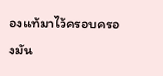องแท้มาไว้ครอบครองมัน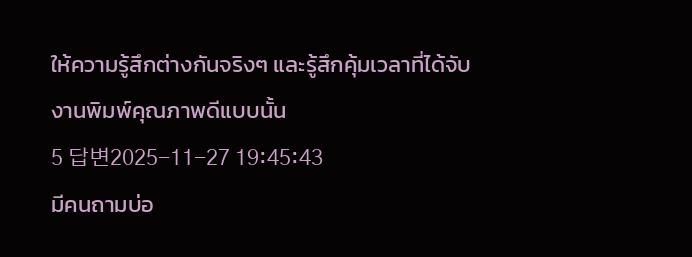ให้ความรู้สึกต่างกันจริงๆ และรู้สึกคุ้มเวลาที่ได้จับงานพิมพ์คุณภาพดีแบบนั้น
5 답변2025-11-27 19:45:43
มีคนถามบ่อ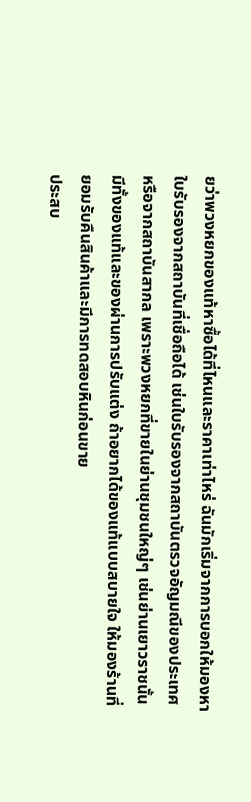ยว่าพวงหยกของแท้หาซื้อได้ที่ไหนและราคาเท่าไหร่ ฉันมักเริ่มจากการบอกให้มองหาใบรับรองจากสถาบันที่เชื่อถือได้ เช่นใบรับรองจากสถาบันตรวจอัญมณีของประเทศหรือจากสถาบันสากล เพราะพวงหยกที่ขายในย่านชุมชนใหญ่ๆ เช่นย่านเยาวราชนั้นมีทั้งของแท้และของผ่านการปรับแต่ง ถ้าอยากได้ของแท้แบบสบายใจ ให้มองร้านที่ยอมรับคืนสินค้าและมีการทดสอบหินก่อนขาย
ประสบ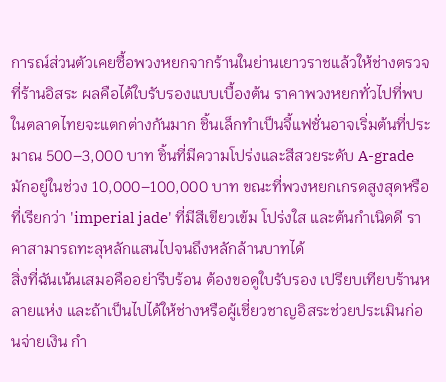การณ์ส่วนตัวเคยซื้อพวงหยกจากร้านในย่านเยาวราชแล้วให้ช่างตรวจที่ร้านอิสระ ผลคือได้ใบรับรองแบบเบื้องต้น ราคาพวงหยกทั่วไปที่พบในตลาดไทยจะแตกต่างกันมาก ชิ้นเล็กทำเป็นจี้แฟชั่นอาจเริ่มต้นที่ประมาณ 500–3,000 บาท ชิ้นที่มีความโปร่งและสีสวยระดับ A-grade มักอยู่ในช่วง 10,000–100,000 บาท ขณะที่พวงหยกเกรดสูงสุดหรือที่เรียกว่า 'imperial jade' ที่มีสีเขียวเข้ม โปร่งใส และต้นกำเนิดดี ราคาสามารถทะลุหลักแสนไปจนถึงหลักล้านบาทได้
สิ่งที่ฉันเน้นเสมอคืออย่ารีบร้อน ต้องขอดูใบรับรอง เปรียบเทียบร้านหลายแห่ง และถ้าเป็นไปได้ให้ช่างหรือผู้เชี่ยวชาญอิสระช่วยประเมินก่อนจ่ายเงิน กำ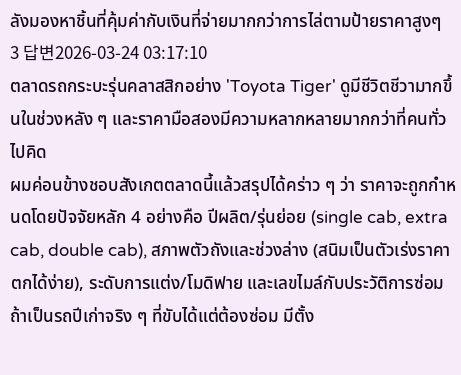ลังมองหาชิ้นที่คุ้มค่ากับเงินที่จ่ายมากกว่าการไล่ตามป้ายราคาสูงๆ
3 답변2026-03-24 03:17:10
ตลาดรถกระบะรุ่นคลาสสิกอย่าง 'Toyota Tiger' ดูมีชีวิตชีวามากขึ้นในช่วงหลัง ๆ และราคามือสองมีความหลากหลายมากกว่าที่คนทั่วไปคิด
ผมค่อนข้างชอบสังเกตตลาดนี้แล้วสรุปได้คร่าว ๆ ว่า ราคาจะถูกกำหนดโดยปัจจัยหลัก 4 อย่างคือ ปีผลิต/รุ่นย่อย (single cab, extra cab, double cab), สภาพตัวถังและช่วงล่าง (สนิมเป็นตัวเร่งราคาตกได้ง่าย), ระดับการแต่ง/โมดิฟาย และเลขไมล์กับประวัติการซ่อม ถ้าเป็นรถปีเก่าจริง ๆ ที่ขับได้แต่ต้องซ่อม มีตั้ง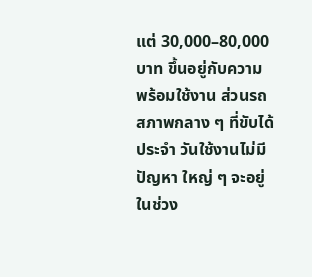แต่ 30,000–80,000 บาท ขึ้นอยู่กับความพร้อมใช้งาน ส่วนรถสภาพกลาง ๆ ที่ขับได้ประจำ วันใช้งานไม่มีปัญหา ใหญ่ ๆ จะอยู่ในช่วง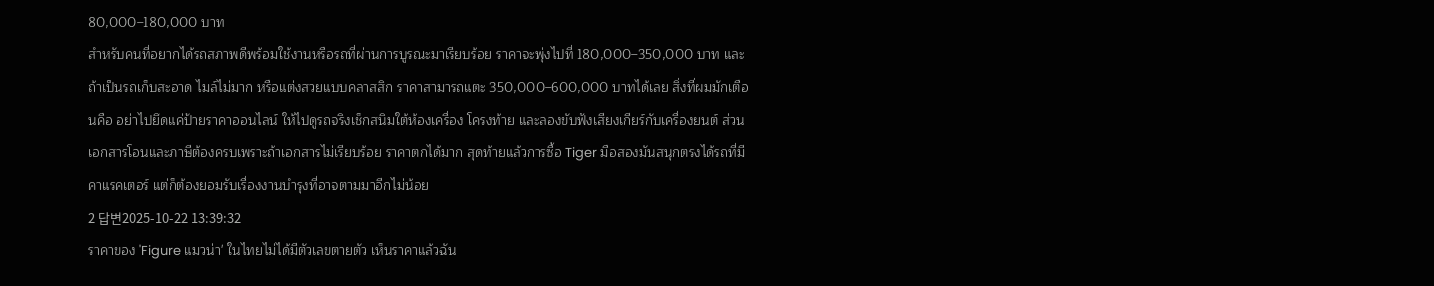80,000–180,000 บาท
สำหรับคนที่อยากได้รถสภาพดีพร้อมใช้งานหรือรถที่ผ่านการบูรณะมาเรียบร้อย ราคาจะพุ่งไปที่ 180,000–350,000 บาท และถ้าเป็นรถเก็บสะอาด ไมล์ไม่มาก หรือแต่งสวยแบบคลาสสิก ราคาสามารถแตะ 350,000–600,000 บาทได้เลย สิ่งที่ผมมักเตือนคือ อย่าไปยึดแค่ป้ายราคาออนไลน์ ให้ไปดูรถจริงเช็กสนิมใต้ห้องเครื่อง โครงท้าย และลองขับฟังเสียงเกียร์กับเครื่องยนต์ ส่วนเอกสารโอนและภาษีต้องครบเพราะถ้าเอกสารไม่เรียบร้อย ราคาตกได้มาก สุดท้ายแล้วการซื้อ Tiger มือสองมันสนุกตรงได้รถที่มีคาแรคเตอร์ แต่ก็ต้องยอมรับเรื่องงานบำรุงที่อาจตามมาอีกไม่น้อย
2 답변2025-10-22 13:39:32
ราคาของ 'Figure แมวน่า' ในไทยไม่ได้มีตัวเลขตายตัว เห็นราคาแล้วฉัน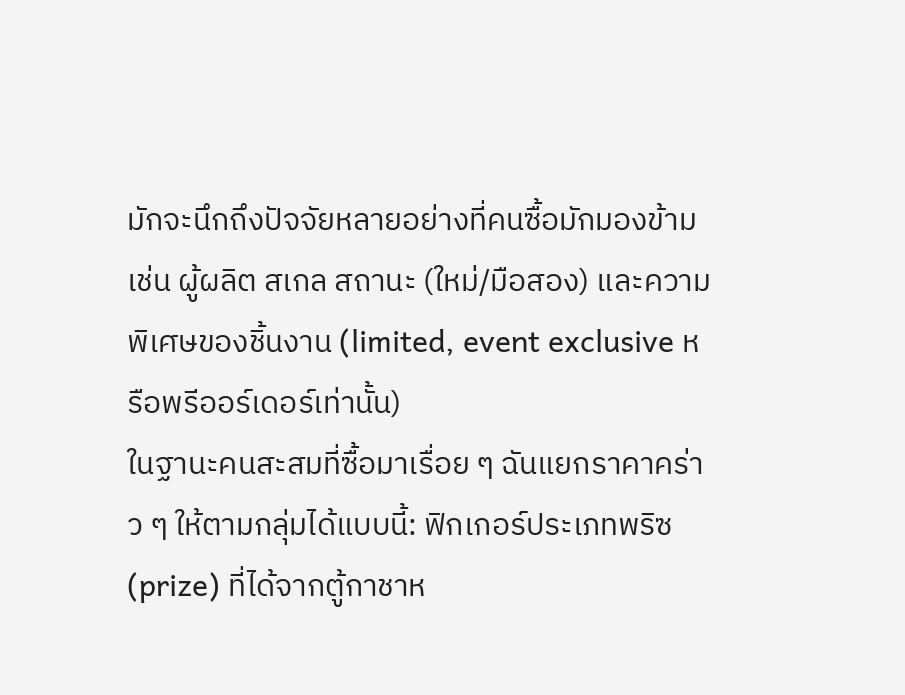มักจะนึกถึงปัจจัยหลายอย่างที่คนซื้อมักมองข้าม เช่น ผู้ผลิต สเกล สถานะ (ใหม่/มือสอง) และความพิเศษของชิ้นงาน (limited, event exclusive หรือพรีออร์เดอร์เท่านั้น)
ในฐานะคนสะสมที่ซื้อมาเรื่อย ๆ ฉันแยกราคาคร่าว ๆ ให้ตามกลุ่มได้แบบนี้: ฟิกเกอร์ประเภทพริซ (prize) ที่ได้จากตู้กาชาห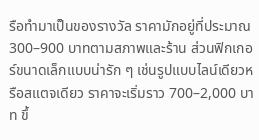รือทำมาเป็นของรางวัล ราคามักอยู่ที่ประมาณ 300–900 บาทตามสภาพและร้าน ส่วนฟิกเกอร์ขนาดเล็กแบบน่ารัก ๆ เช่นรูปแบบไลน์เดียวหรือสแตจเดียว ราคาจะเริ่มราว 700–2,000 บาท ขึ้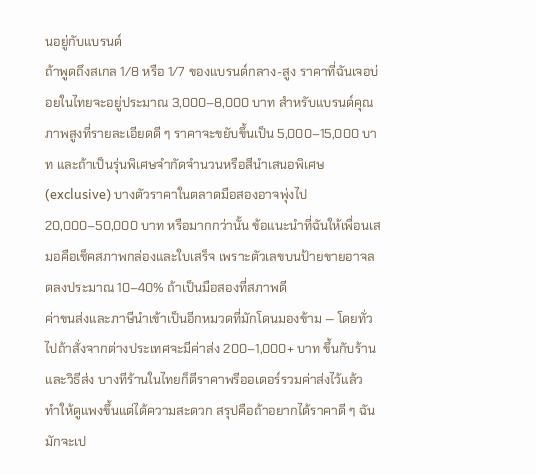นอยู่กับแบรนด์
ถ้าพูดถึงสเกล 1/8 หรือ 1/7 ของแบรนด์กลาง-สูง ราคาที่ฉันเจอบ่อยในไทยจะอยู่ประมาณ 3,000–8,000 บาท สำหรับแบรนด์คุณภาพสูงที่รายละเอียดดี ๆ ราคาจะขยับขึ้นเป็น 5,000–15,000 บาท และถ้าเป็นรุ่นพิเศษจำกัดจำนวนหรือสีนำเสนอพิเศษ (exclusive) บางตัวราคาในตลาดมือสองอาจพุ่งไป 20,000–50,000 บาท หรือมากกว่านั้น ข้อแนะนำที่ฉันให้เพื่อนเสมอคือเช็คสภาพกล่องและใบเสร็จ เพราะตัวเลขบนป้ายขายอาจลดลงประมาณ 10–40% ถ้าเป็นมือสองที่สภาพดี
ค่าขนส่งและภาษีนำเข้าเป็นอีกหมวดที่มักโดนมองข้าม — โดยทั่วไปถ้าสั่งจากต่างประเทศจะมีค่าส่ง 200–1,000+ บาท ขึ้นกับร้านและวิธีส่ง บางทีร้านในไทยก็ตีราคาพรีออเดอร์รวมค่าส่งไว้แล้ว ทำให้ดูแพงขึ้นแต่ได้ความสะดวก สรุปคือถ้าอยากได้ราคาดี ๆ ฉันมักจะเป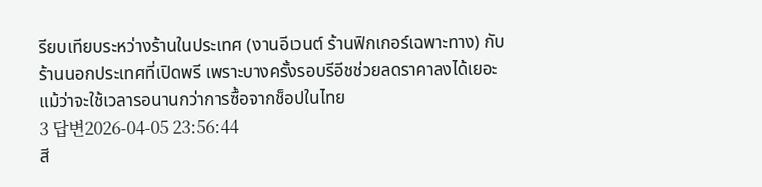รียบเทียบระหว่างร้านในประเทศ (งานอีเวนต์ ร้านฟิกเกอร์เฉพาะทาง) กับร้านนอกประเทศที่เปิดพรี เพราะบางครั้งรอบรีอีชช่วยลดราคาลงได้เยอะ แม้ว่าจะใช้เวลารอนานกว่าการซื้อจากช็อปในไทย
3 답변2026-04-05 23:56:44
สี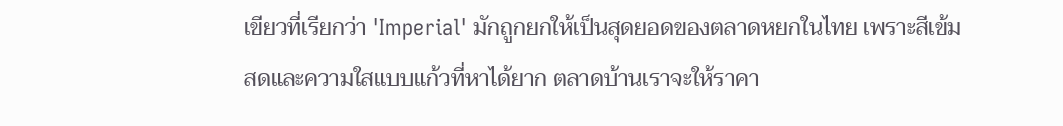เขียวที่เรียกว่า 'Imperial' มักถูกยกให้เป็นสุดยอดของตลาดหยกในไทย เพราะสีเข้มสดและความใสแบบแก้วที่หาได้ยาก ตลาดบ้านเราจะให้ราคา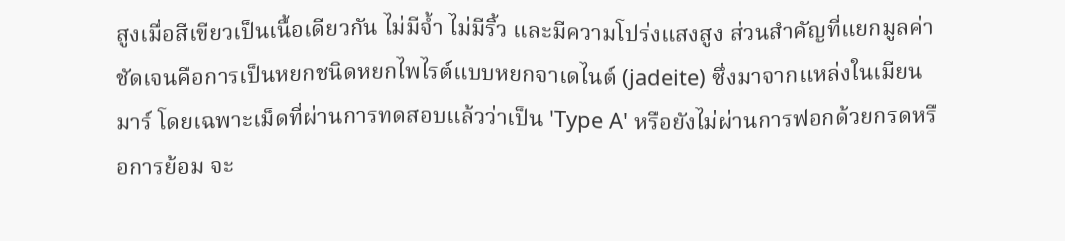สูงเมื่อสีเขียวเป็นเนื้อเดียวกัน ไม่มีจ้ำ ไม่มีริ้ว และมีความโปร่งแสงสูง ส่วนสำคัญที่แยกมูลค่าชัดเจนคือการเป็นหยกชนิดหยกไพไรต์แบบหยกจาเดไนต์ (jadeite) ซึ่งมาจากแหล่งในเมียนมาร์ โดยเฉพาะเม็ดที่ผ่านการทดสอบแล้วว่าเป็น 'Type A' หรือยังไม่ผ่านการฟอกด้วยกรดหรือการย้อม จะ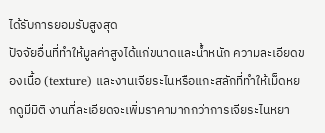ได้รับการยอมรับสูงสุด
ปัจจัยอื่นที่ทำให้มูลค่าสูงได้แก่ขนาดและน้ำหนัก ความละเอียดของเนื้อ (texture) และงานเจียระไนหรือแกะสลักที่ทำให้เม็ดหยกดูมีมิติ งานที่ละเอียดจะเพิ่มราคามากกว่าการเจียระไนหยา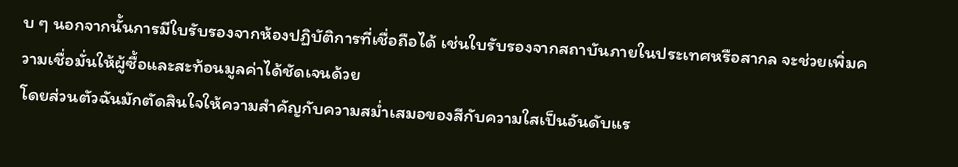บ ๆ นอกจากนั้นการมีใบรับรองจากห้องปฏิบัติการที่เชื่อถือได้ เช่นใบรับรองจากสถาบันภายในประเทศหรือสากล จะช่วยเพิ่มความเชื่อมั่นให้ผู้ซื้อและสะท้อนมูลค่าได้ชัดเจนด้วย
โดยส่วนตัวฉันมักตัดสินใจให้ความสำคัญกับความสม่ำเสมอของสีกับความใสเป็นอันดับแร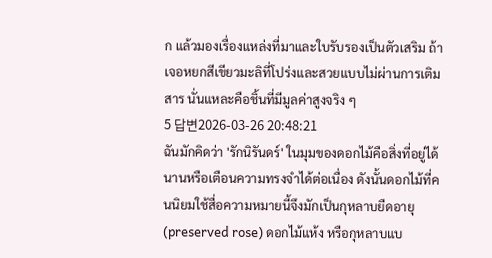ก แล้วมองเรื่องแหล่งที่มาและใบรับรองเป็นตัวเสริม ถ้าเจอหยกสีเขียวมะลิที่โปร่งและสวยแบบไม่ผ่านการเติมสาร นั่นแหละคือชิ้นที่มีมูลค่าสูงจริง ๆ
5 답변2026-03-26 20:48:21
ฉันมักคิดว่า 'รักนิรันดร์' ในมุมของดอกไม้คือสิ่งที่อยู่ได้นานหรือเตือนความทรงจำได้ต่อเนื่อง ดังนั้นดอกไม้ที่คนนิยมใช้สื่อความหมายนี้จึงมักเป็นกุหลาบยืดอายุ (preserved rose) ดอกไม้แห้ง หรือกุหลาบแบ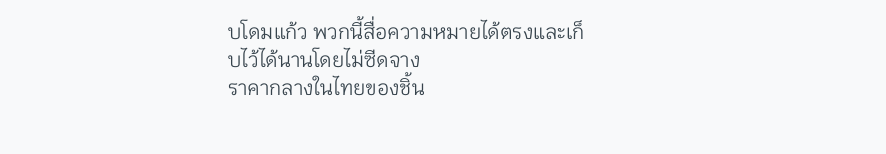บโดมแก้ว พวกนี้สื่อความหมายได้ตรงและเก็บไว้ได้นานโดยไม่ซีดจาง
ราคากลางในไทยของชิ้น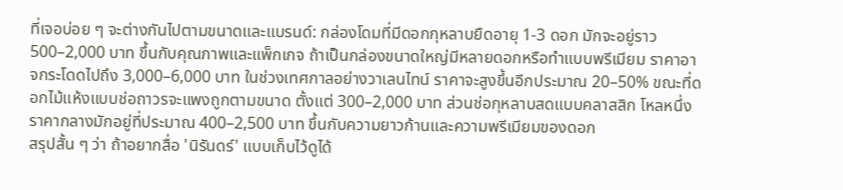ที่เจอบ่อย ๆ จะต่างกันไปตามขนาดและแบรนด์: กล่องโดมที่มีดอกกุหลาบยืดอายุ 1-3 ดอก มักจะอยู่ราว 500–2,000 บาท ขึ้นกับคุณภาพและแพ็กเกจ ถ้าเป็นกล่องขนาดใหญ่มีหลายดอกหรือทำแบบพรีเมียม ราคาอาจกระโดดไปถึง 3,000–6,000 บาท ในช่วงเทศกาลอย่างวาเลนไทน์ ราคาจะสูงขึ้นอีกประมาณ 20–50% ขณะที่ดอกไม้แห้งแบบช่อถาวรจะแพงถูกตามขนาด ตั้งแต่ 300–2,000 บาท ส่วนช่อกุหลาบสดแบบคลาสสิก โหลหนึ่งราคากลางมักอยู่ที่ประมาณ 400–2,500 บาท ขึ้นกับความยาวก้านและความพรีเมียมของดอก
สรุปสั้น ๆ ว่า ถ้าอยากสื่อ 'นิรันดร์' แบบเก็บไว้ดูได้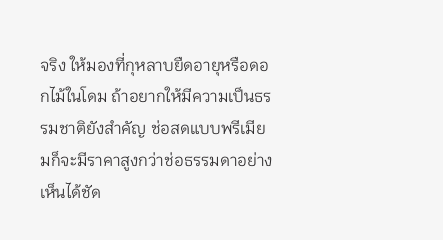จริง ให้มองที่กุหลาบยืดอายุหรือดอกไม้ในโดม ถ้าอยากให้มีความเป็นธรรมชาติยังสำคัญ ช่อสดแบบพรีเมียมก็จะมีราคาสูงกว่าช่อธรรมดาอย่างเห็นได้ชัด